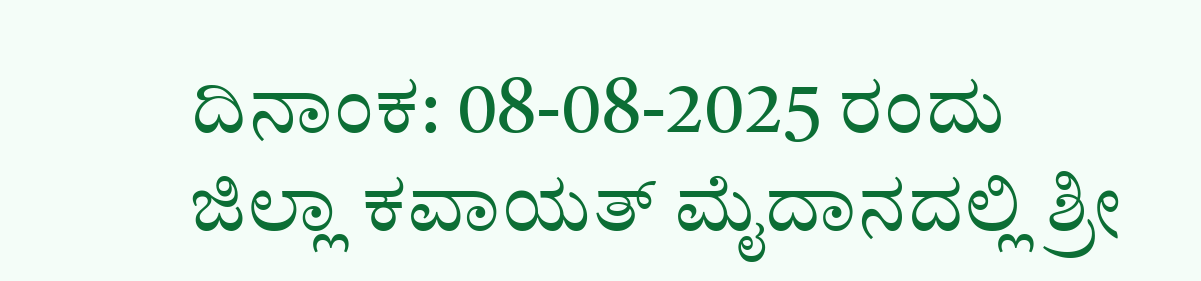ದಿನಾಂಕ: 08-08-2025 ರಂದು ಜಿಲ್ಲಾ ಕವಾಯತ್ ಮೈದಾನದಲ್ಲಿ ಶ್ರೀ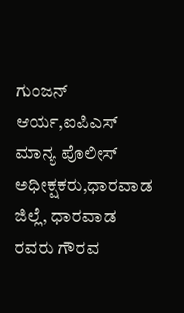ಗುಂಜನ್ ಆರ್ಯ,ಐಪಿಎಸ್ ಮಾನ್ಯ ಪೊಲೀಸ್ ಅಧೀಕ್ಷಕರು,ಧಾರವಾಡ ಜಿಲ್ಲೆ, ಧಾರವಾಡ ರವರು ಗೌರವ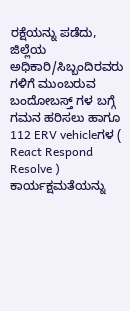ರಕ್ಷೆಯನ್ನು ಪಡೆದು, ಜಿಲ್ಲೆಯ ಅಧಿಕಾರಿ/ಸಿಬ್ಬಂದಿರವರು ಗಳಿಗೆ ಮುಂಬರುವ ಬಂದೋಬಸ್ತ್ ಗಳ ಬಗ್ಗೆ ಗಮನ ಹರಿಸಲು ಹಾಗೂ 112 ERV vehicleಗಳ ( React Respond Resolve ) ಕಾರ್ಯಕ್ಷಮತೆಯನ್ನು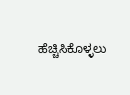ಹೆಚ್ಚಿಸಿಕೊಳ್ಳಲು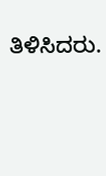ತಿಳಿಸಿದರು.